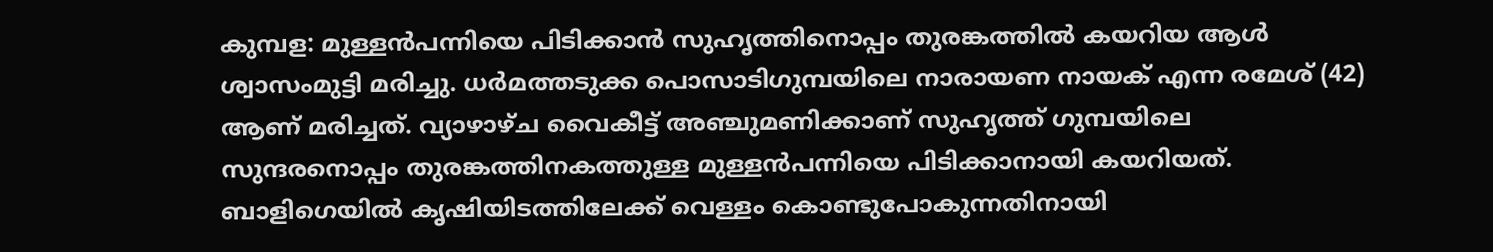കുമ്പള: മുള്ളൻപന്നിയെ പിടിക്കാൻ സുഹൃത്തിനൊപ്പം തുരങ്കത്തിൽ കയറിയ ആൾ ശ്വാസംമുട്ടി മരിച്ചു. ധർമത്തടുക്ക പൊസാടിഗുമ്പയിലെ നാരായണ നായക് എന്ന രമേശ് (42) ആണ് മരിച്ചത്. വ്യാഴാഴ്ച വൈകീട്ട് അഞ്ചുമണിക്കാണ് സുഹൃത്ത് ഗുമ്പയിലെ സുന്ദരനൊപ്പം തുരങ്കത്തിനകത്തുള്ള മുള്ളൻപന്നിയെ പിടിക്കാനായി കയറിയത്. ബാളിഗെയിൽ കൃഷിയിടത്തിലേക്ക് വെള്ളം കൊണ്ടുപോകുന്നതിനായി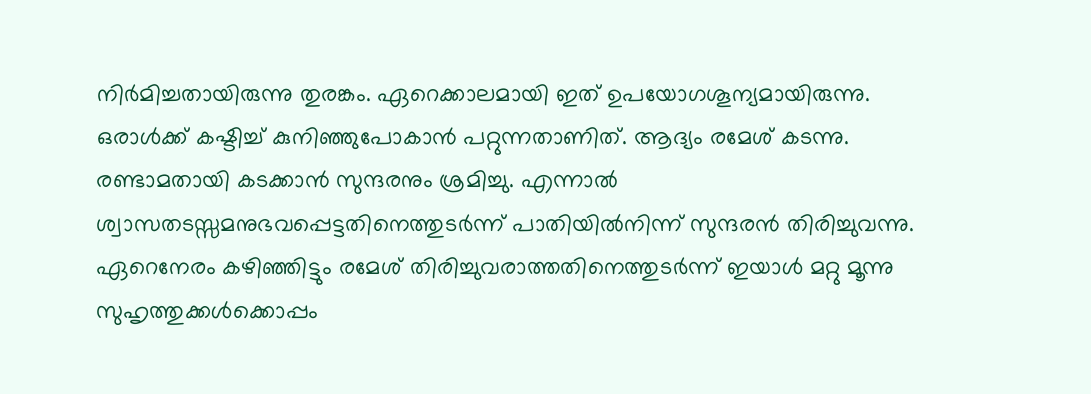നിർമിച്ചതായിരുന്നു തുരങ്കം. ഏറെക്കാലമായി ഇത് ഉപയോഗശൂന്യമായിരുന്നു. ഒരാൾക്ക് കഷ്ടിച്ച് കുനിഞ്ഞുപോകാൻ പറ്റുന്നതാണിത്. ആദ്യം രമേശ് കടന്നു. രണ്ടാമതായി കടക്കാൻ സുന്ദരനും ശ്രമിച്ചു. എന്നാൽ ശ്വാസതടസ്സമനുഭവപ്പെട്ടതിനെത്തുടർന്ന് പാതിയിൽനിന്ന് സുന്ദരൻ തിരിച്ചുവന്നു. ഏറെനേരം കഴിഞ്ഞിട്ടും രമേശ് തിരിച്ചുവരാത്തതിനെത്തുടർന്ന് ഇയാൾ മറ്റു മൂന്നു സുഹൃത്തുക്കൾക്കൊപ്പം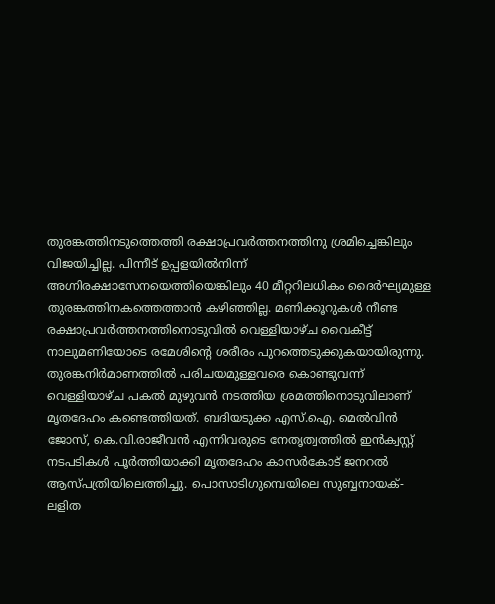തുരങ്കത്തിനടുത്തെത്തി രക്ഷാപ്രവർത്തനത്തിനു ശ്രമിച്ചെങ്കിലും വിജയിച്ചില്ല. പിന്നീട് ഉപ്പളയിൽനിന്ന് അഗ്നിരക്ഷാസേനയെത്തിയെങ്കിലും 40 മീറ്ററിലധികം ദൈർഘ്യമുള്ള തുരങ്കത്തിനകത്തെത്താൻ കഴിഞ്ഞില്ല. മണിക്കൂറുകൾ നീണ്ട രക്ഷാപ്രവർത്തനത്തിനൊടുവിൽ വെള്ളിയാഴ്ച വൈകീട്ട് നാലുമണിയോടെ രമേശിന്റെ ശരീരം പുറത്തെടുക്കുകയായിരുന്നു. തുരങ്കനിർമാണത്തിൽ പരിചയമുള്ളവരെ കൊണ്ടുവന്ന് വെള്ളിയാഴ്ച പകൽ മുഴുവൻ നടത്തിയ ശ്രമത്തിനൊടുവിലാണ് മൃതദേഹം കണ്ടെത്തിയത്. ബദിയടുക്ക എസ്.ഐ. മെൽവിൻ ജോസ്, കെ.വി.രാജീവൻ എന്നിവരുടെ നേതൃത്വത്തിൽ ഇൻക്വസ്റ്റ് നടപടികൾ പൂർത്തിയാക്കി മൃതദേഹം കാസർകോട് ജനറൽ ആസ്പത്രിയിലെത്തിച്ചു. പൊസാടിഗുമ്പെയിലെ സുബ്ബനായക്-ലളിത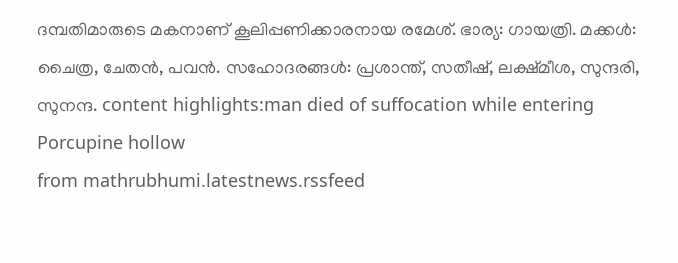ദമ്പതിമാരുടെ മകനാണ് കൂലിപ്പണിക്കാരനായ രമേശ്. ഭാര്യ: ഗായത്രി. മക്കൾ: ചൈത്ര, ചേതൻ, പവൻ. സഹോദരങ്ങൾ: പ്രശാന്ത്, സതീഷ്, ലക്ഷ്മീശ, സുന്ദരി, സുനന്ദ. content highlights:man died of suffocation while entering Porcupine hollow
from mathrubhumi.latestnews.rssfeed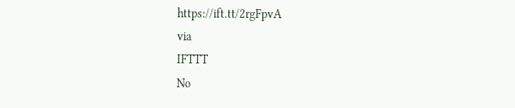https://ift.tt/2rgFpvA
via
IFTTT
No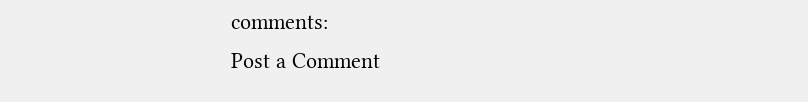comments:
Post a Comment